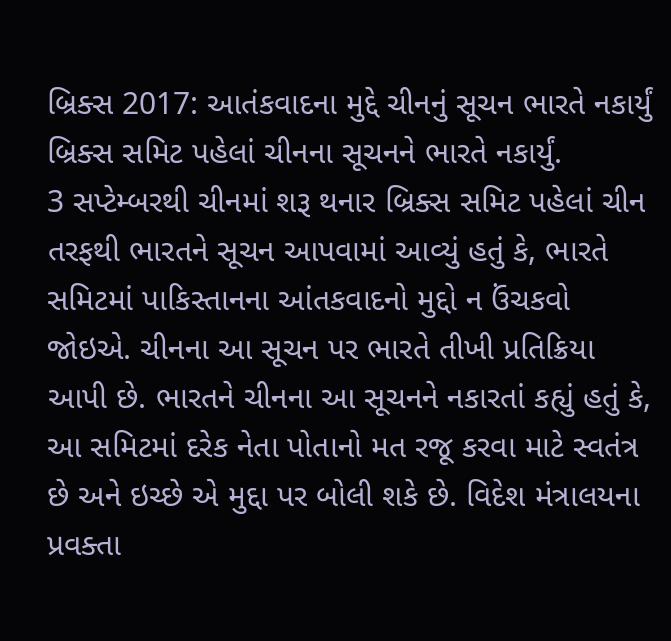બ્રિક્સ 2017: આતંકવાદના મુદ્દે ચીનનું સૂચન ભારતે નકાર્યું
બ્રિક્સ સમિટ પહેલાં ચીનના સૂચનને ભારતે નકાર્યું.
3 સપ્ટેમ્બરથી ચીનમાં શરૂ થનાર બ્રિક્સ સમિટ પહેલાં ચીન તરફથી ભારતને સૂચન આપવામાં આવ્યું હતું કે, ભારતે સમિટમાં પાકિસ્તાનના આંતકવાદનો મુદ્દો ન ઉંચકવો જોઇએ. ચીનના આ સૂચન પર ભારતે તીખી પ્રતિક્રિયા આપી છે. ભારતને ચીનના આ સૂચનને નકારતાં કહ્યું હતું કે, આ સમિટમાં દરેક નેતા પોતાનો મત રજૂ કરવા માટે સ્વતંત્ર છે અને ઇચ્છે એ મુદ્દા પર બોલી શકે છે. વિદેશ મંત્રાલયના પ્રવક્તા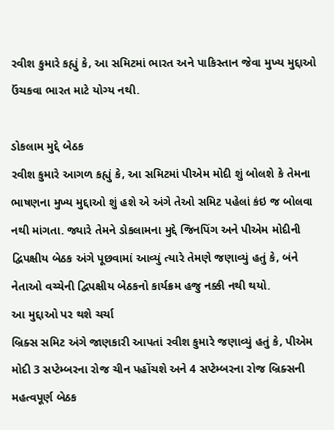રવીશ કુમારે કહ્યું કે, આ સમિટમાં ભારત અને પાકિસ્તાન જેવા મુખ્ય મુદ્દાઓ ઉંચકવા ભારત માટે યોગ્ય નથી.

ડોકલામ મુદ્દે બેઠક
રવીશ કુમારે આગળ કહ્યું કે, આ સમિટમાં પીએમ મોદી શું બોલશે કે તેમના ભાષણના મુખ્ય મુદ્દાઓ શું હશે એ અંગે તેઓ સમિટ પહેલાં કંઇ જ બોલવા નથી માંગતા. જ્યારે તેમને ડોકલામના મુદ્દે જિનપિંગ અને પીએમ મોદીની દ્વિપક્ષીય બેઠક અંગે પૂછવામાં આવ્યું ત્યારે તેમણે જણાવ્યું હતું કે, બંને નેતાઓ વચ્ચેની દ્વિપક્ષીય બેઠકનો કાર્યક્રમ હજુ નક્કી નથી થયો.
આ મુદ્દાઓ પર થશે ચર્ચા
બ્રિક્સ સમિટ અંગે જાણકારી આપતાં રવીશ કુમારે જણાવ્યું હતું કે, પીએમ મોદી 3 સપ્ટેમ્બરના રોજ ચીન પહોંચશે અને 4 સપ્ટેમ્બરના રોજ બ્રિક્સની મહત્વપૂર્ણ બેઠક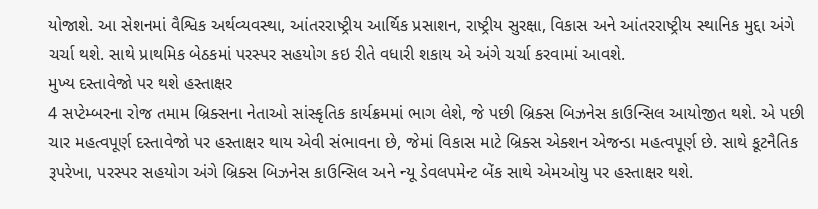યોજાશે. આ સેશનમાં વૈશ્વિક અર્થવ્યવસ્થા, આંતરરાષ્ટ્રીય આર્થિક પ્રસાશન, રાષ્ટ્રીય સુરક્ષા, વિકાસ અને આંતરરાષ્ટ્રીય સ્થાનિક મુદ્દા અંગે ચર્ચા થશે. સાથે પ્રાથમિક બેઠકમાં પરસ્પર સહયોગ કઇ રીતે વધારી શકાય એ અંગે ચર્ચા કરવામાં આવશે.
મુખ્ય દસ્તાવેજો પર થશે હસ્તાક્ષર
4 સપ્ટેમ્બરના રોજ તમામ બ્રિક્સના નેતાઓ સાંસ્કૃતિક કાર્યક્રમમાં ભાગ લેશે, જે પછી બ્રિક્સ બિઝનેસ કાઉન્સિલ આયોજીત થશે. એ પછી ચાર મહત્વપૂર્ણ દસ્તાવેજો પર હસ્તાક્ષર થાય એવી સંભાવના છે, જેમાં વિકાસ માટે બ્રિક્સ એક્શન એજન્ડા મહત્વપૂર્ણ છે. સાથે કૂટનૈતિક રૂપરેખા, પરસ્પર સહયોગ અંગે બ્રિક્સ બિઝનેસ કાઉન્સિલ અને ન્યૂ ડેવલપમેન્ટ બેંક સાથે એમઓયુ પર હસ્તાક્ષર થશે.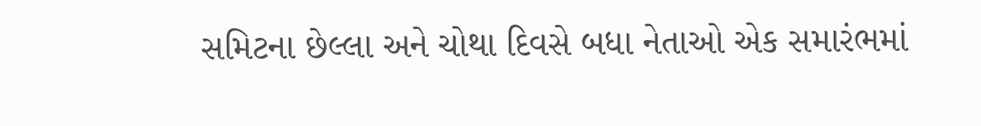સમિટના છેલ્લા અને ચોથા દિવસે બધા નેતાઓ એક સમારંભમાં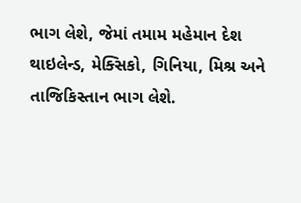ભાગ લેશે, જેમાં તમામ મહેમાન દેશ થાઇલેન્ડ, મેક્સિકો, ગિનિયા, મિશ્ર અને તાજિકિસ્તાન ભાગ લેશે.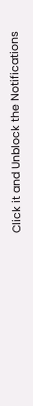Click it and Unblock the Notifications